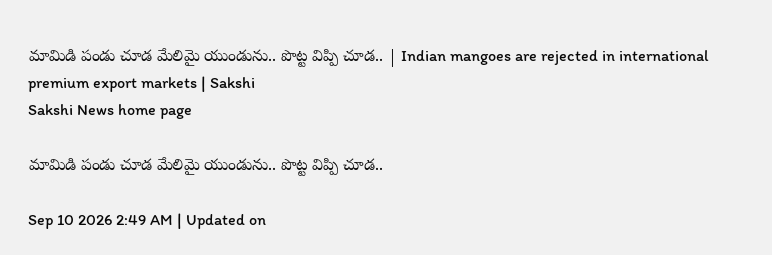మామిడి పండు చూడ మేలిమై యుండును.. పొట్ట విప్పి చూడ.. | Indian mangoes are rejected in international premium export markets | Sakshi
Sakshi News home page

మామిడి పండు చూడ మేలిమై యుండును.. పొట్ట విప్పి చూడ..

Sep 10 2026 2:49 AM | Updated on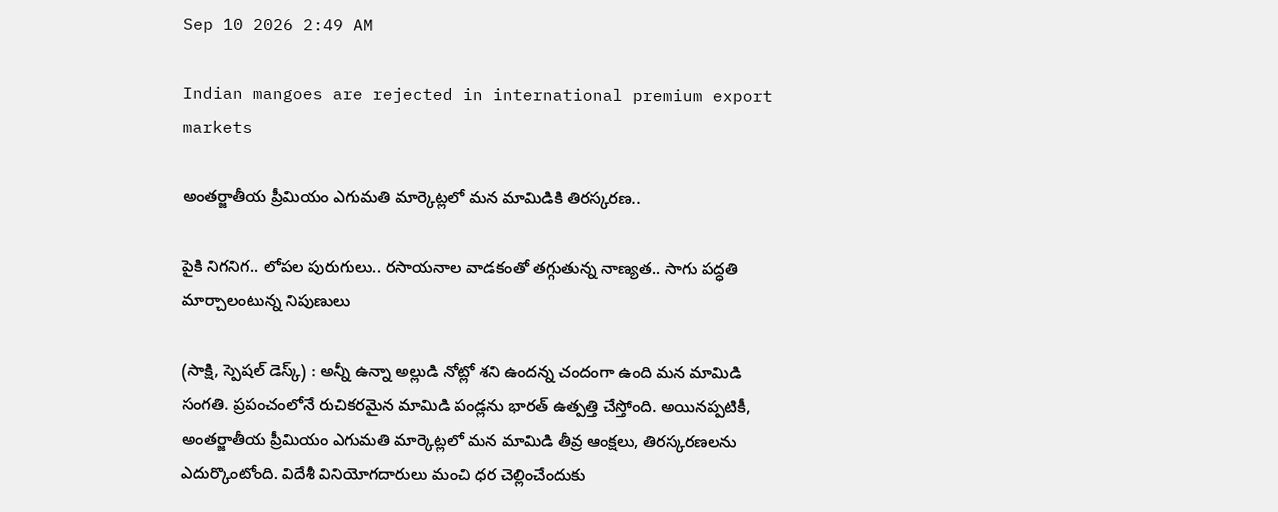Sep 10 2026 2:49 AM

Indian mangoes are rejected in international premium export markets

అంతర్జాతీయ ప్రీమియం ఎగుమతి మార్కెట్లలో మన మామిడికి తిరస్కరణ..

పైకి నిగనిగ.. లోపల పురుగులు.. రసాయనాల వాడకంతో తగ్గుతున్న నాణ్యత.. సాగు పద్ధతి మార్చాలంటున్న నిపుణులు

(సాక్షి, స్పెషల్‌ డెస్క్) : అన్నీ ఉన్నా అల్లుడి నోట్లో శని ఉందన్న చందంగా ఉంది మన మామిడి సంగతి. ప్రపంచంలోనే రుచికరమైన మామిడి పండ్లను భారత్‌ ఉత్పత్తి చేస్తోంది. అయినప్పటికీ, అంతర్జాతీయ ప్రీమియం ఎగుమతి మార్కెట్లలో మన మామిడి తీవ్ర ఆంక్షలు, తిరస్కరణలను ఎదుర్కొంటోంది. విదేశీ వినియోగదారులు మంచి ధర చెల్లించేందుకు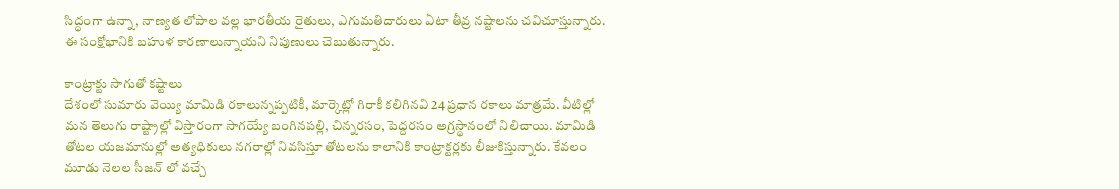సిద్ధంగా ఉన్నా, నాణ్యత లోపాల వల్ల భారతీయ రైతులు, ఎగుమతిదారులు ఏటా తీవ్ర నష్టాలను చవిచూస్తున్నారు. ఈ సంక్షోభానికి బహుళ కారణాలున్నాయని నిపుణులు చెబుతున్నారు.

కాంట్రాక్టు సాగుతో కష్టాలు
దేశంలో సుమారు వెయ్యి మామిడి రకాలున్నప్పటికీ, మార్కెట్లో గిరాకీ కలిగినవి 24 ప్రధాన రకాలు మాత్రమే. వీటిల్లో మన తెలుగు రాష్ట్రాల్లో విస్తారంగా సాగయ్యే బంగినపల్లి, చిన్నరసం, పెద్దరసం అగ్రస్థానంలో నిలిచాయి. మామిడి తోటల యజమానుల్లో అత్యధికులు నగరాల్లో నివసిస్తూ తోటలను కాలానికి కాంట్రాక్టర్లకు లీజుకిస్తున్నారు. కేవలం మూడు నెలల సీజన్ లో వచ్చే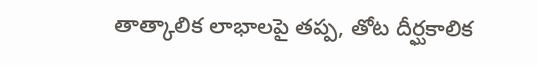తాత్కాలిక లాభాలపై తప్ప, తోట దీర్ఘకాలిక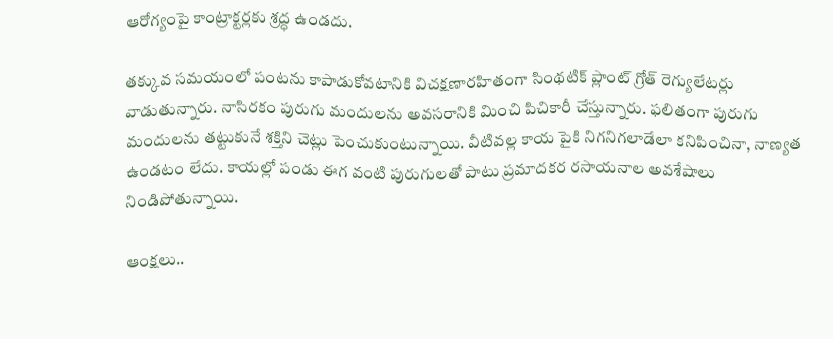ఆరోగ్యంపై కాంట్రాక్టర్లకు శ్రద్ధ ఉండదు.

తక్కువ సమయంలో పంటను కాపాడుకోవటానికి విచక్షణారహితంగా సింథటిక్‌ ప్లాంట్‌ గ్రోత్‌ రెగ్యులేటర్లు వాడుతున్నారు. నాసిరకం పురుగు మందులను అవసరానికి మించి పిచికారీ చేస్తున్నారు. ఫలితంగా పురుగు మందులను తట్టుకునే శక్తిని చెట్లు పెంచుకుంటున్నాయి. వీటివల్ల కాయ పైకి నిగనిగలాడేలా కనిపించినా, నాణ్యత ఉండటం లేదు. కాయల్లో పండు ఈగ వంటి పురుగులతో పాటు ప్రమాదకర రసాయనాల అవశేషాలు నిండిపోతున్నాయి.

ఆంక్షలు..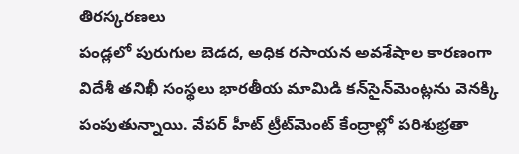తిరస్కరణలు
పండ్లలో పురుగుల బెడద, అధిక రసాయన అవశేషాల కారణంగా విదేశీ తనిఖీ సంస్థలు భారతీయ మామిడి కన్‌సైన్‌మెంట్లను వెనక్కి పంపుతున్నాయి. వేపర్‌ హీట్‌ ట్రీట్‌మెంట్‌ కేంద్రాల్లో పరిశుభ్రతా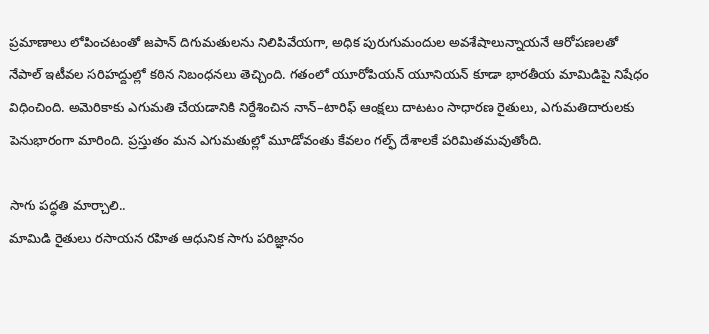ప్రమాణాలు లోపించటంతో జపాన్‌ దిగుమతులను నిలిపివేయగా, అధిక పురుగుమందుల అవశేషాలున్నాయనే ఆరోపణలతో నేపాల్‌ ఇటీవల సరిహద్దుల్లో కఠిన నిబంధనలు తెచ్చింది. గతంలో యూరోపియన్‌ యూనియన్‌ కూడా భారతీయ మామిడిపై నిషేధం విధించింది. అమెరికాకు ఎగుమతి చేయడానికి నిర్దేశించిన నాన్‌–టారిఫ్‌ ఆంక్షలు దాటటం సాధారణ రైతులు, ఎగుమతిదారులకు పెనుభారంగా మారింది. ప్రస్తుతం మన ఎగుమతుల్లో మూడోవంతు కేవలం గల్ఫ్‌ దేశాలకే పరిమితమవుతోంది.

సాగు పద్ధతి మార్చాలి..
మామిడి రైతులు రసాయన రహిత ఆధునిక సాగు పరిజ్ఞానం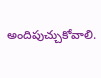అందిపుచ్చుకోవాలి.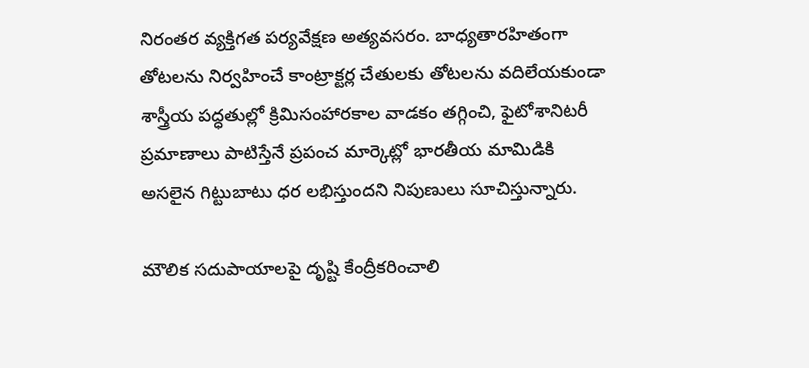నిరంతర వ్యక్తిగత పర్యవేక్షణ అత్యవసరం. బాధ్యతారహితంగా తోటలను నిర్వహించే కాంట్రాక్టర్ల చేతులకు తోటలను వదిలేయకుండా శాస్త్రీయ పద్ధతుల్లో క్రిమిసంహారకాల వాడకం తగ్గించి, ఫైటోశానిటరీ ప్రమాణాలు పాటిస్తేనే ప్రపంచ మార్కెట్లో భారతీయ మామిడికి అసలైన గిట్టుబాటు ధర లభిస్తుందని నిపుణులు సూచిస్తున్నారు.

మౌలిక సదుపాయాలపై దృష్టి కేంద్రీకరించాలి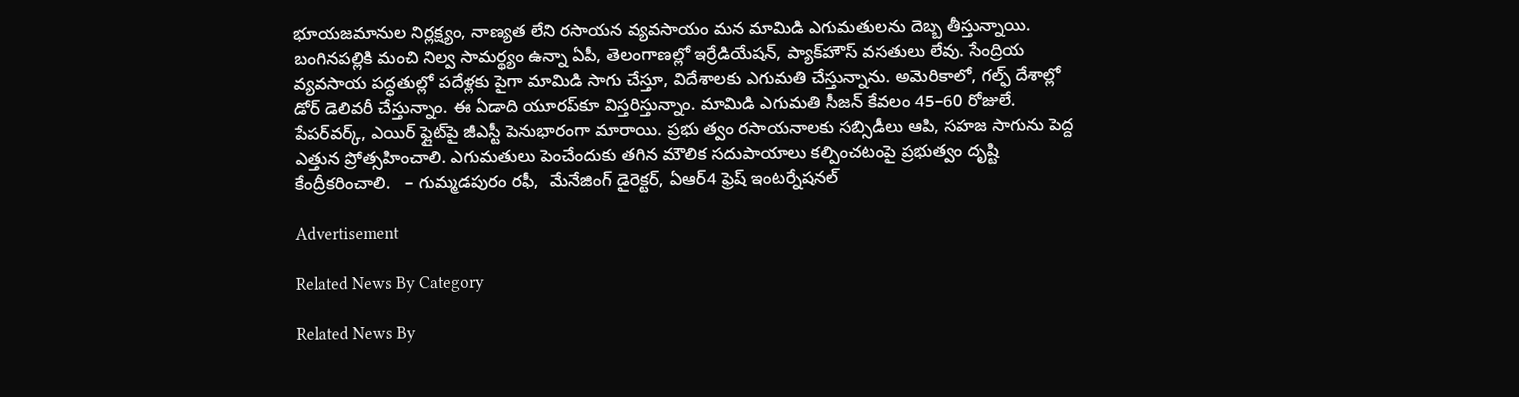భూయజమానుల నిర్లక్ష్యం, నాణ్యత లేని రసాయన వ్యవసాయం మన మామిడి ఎగుమతులను దెబ్బ తీస్తున్నాయి. బంగినపల్లికి మంచి నిల్వ సామర్థ్యం ఉన్నా ఏపీ, తెలంగాణల్లో ఇర్రేడియేషన్, ప్యాక్‌హౌస్‌ వసతులు లేవు. సేంద్రియ వ్యవసాయ పద్ధతుల్లో పదేళ్లకు పైగా మామిడి సాగు చేస్తూ, విదేశాలకు ఎగుమతి చేస్తున్నాను. అమెరికాలో, గల్ఫ్‌ దేశాల్లో డోర్‌ డెలివరీ చేస్తున్నాం. ఈ ఏడాది యూరప్‌కూ విస్తరిస్తున్నాం. మామిడి ఎగుమతి సీజన్‌ కేవలం 45–60 రోజులే. పేపర్‌వర్క్, ఎయిర్‌ ఫ్లైట్‌పై జీఎస్టీ పెనుభారంగా మారాయి. ప్రభు త్వం రసాయనాలకు సబ్సిడీలు ఆపి, సహజ సాగును పెద్ద ఎత్తున ప్రోత్సహించాలి. ఎగుమతులు పెంచేందుకు తగిన మౌలిక సదుపాయాలు కల్పించటంపై ప్రభుత్వం దృష్టి కేంద్రీకరించాలి.   – గుమ్మడపురం రఫీ,  మేనేజింగ్‌ డైరెక్టర్, ఏఆర్‌4 ఫ్రెష్‌ ఇంటర్నేషనల్‌

Advertisement

Related News By Category

Related News By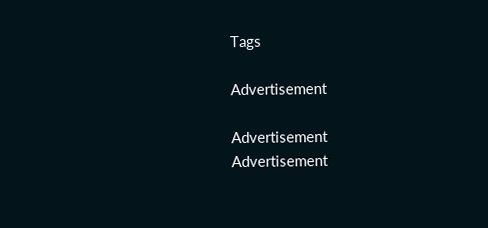Tags

Advertisement

Advertisement
Advertisement